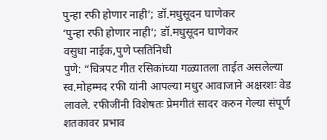पुन्हा रफी होणार नाही’; डॉ.मधुसूदन घाणेकर
‘पुन्हा रफी होणार नाही’; डॉ.मधुसूदन घाणेकर
वसुधा नाईक,पुणे प्सतिनिधी
पुणे: “चित्रपट गीत रसिकांच्या गळ्यातला ताईत असलेल्या स्व.मोहम्मद रफी यांनी आपल्या मधुर आवाजाने अक्षरशः वेड लावले. रफीजींनी विशेषतः प्रेमगीतं सादर करुन गेल्या संपूर्ण शतकावर प्रभाव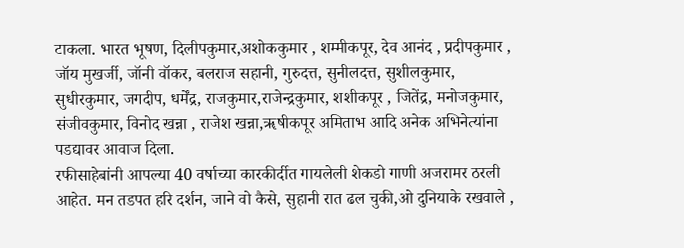टाकला. भारत भूषण, दिलीपकुमार,अशोककुमार , शम्मीकपूर, देव आनंद , प्रदीपकुमार , जॉय मुखर्जी, जॉनी वॉकर, बलराज सहानी, गुरुदत्त, सुनीलदत्त, सुशीलकुमार, सुधीरकुमार, जगदीप, धर्मेंद्र, राजकुमार,राजेन्द्रकुमार, शशीकपूर , जितेंद्र, मनोजकुमार, संजीवकुमार, विनोद खन्ना , राजेश खन्ना,ॠषीकपूर अमिताभ आदि अनेक अभिनेत्यांना पडद्यावर आवाज दिला.
रफीसाहेबांनी आपल्या 40 वर्षाच्या कारकीर्दीत गायलेली शेकडो गाणी अजरामर ठरली आहेत. मन तडपत हरि दर्शन, जाने वो कैसे, सुहानी रात ढल चुकी,ओ दुनियाके रखवाले ,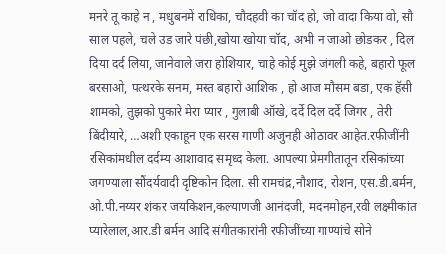मनरे तू काहे न , मधुबनमें राधिका, चौदहवी का चॉद हो, जो वादा किया वो, सौ साल पहले, चले उड जारे पंछी,खोया खोया चॉद, अभी न जाओ छोडकर , दिल दिया दर्द लिया, जानेवाले जरा होशियार, चाहे कोई मुझे जंगली कहे, बहारो फूल बरसाओ, पत्थरके सनम, मस्त बहारो आशिक , हो आज मौसम बडा, एक हॅसी शामको, तुझको पुकारे मेरा प्यार , गुलाबी ऑखे, दर्दे दिल दर्दे जिगर , तेरी बिंदीयारे, …अशी एकाहून एक सरस गाणी अजुनही ओठावर आहेत.रफीजींनी रसिकांमधील दर्दम्य आशावाद समृध्द केला. आपल्या प्रेमगीतातून रसिकांच्या जगण्याला सौंदर्यवादी दृष्टिकोन दिला. सी रामचंद्र,नौशाद, रोशन, एस.डी.बर्मन, ओ.पी.नय्यर शंकर जयकिशन,कल्याणजी आनंदजी, मदनमोहन,रवी लक्ष्मीकांत प्यारेलाल,आर.डी बर्मन आदि संगीतकारांनी रफीजींच्या गाण्यांचे सोने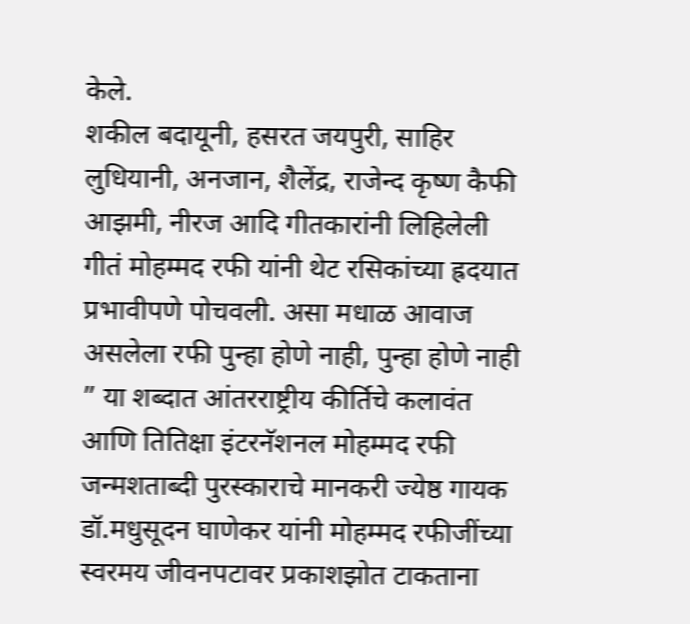केले.
शकील बदायूनी, हसरत जयपुरी, साहिर लुधियानी, अनजान, शैलेंद्र, राजेन्द कृष्ण कैफी आझमी, नीरज आदि गीतकारांनी लिहिलेली गीतं मोहम्मद रफी यांनी थेट रसिकांच्या ह्रदयात प्रभावीपणे पोचवली. असा मधाळ आवाज असलेला रफी पुन्हा होणे नाही, पुन्हा होणे नाही ” या शब्दात आंतरराष्ट्रीय कीर्तिचे कलावंत आणि तितिक्षा इंटरनॅशनल मोहम्मद रफी जन्मशताब्दी पुरस्काराचे मानकरी ज्येष्ठ गायक डॉ.मधुसूदन घाणेकर यांनी मोहम्मद रफीजींच्या स्वरमय जीवनपटावर प्रकाशझोत टाकताना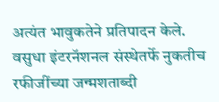अत्यंत भावुकतेने प्रतिपादन केले.
वसुधा इंटरनॅशनल संस्थेतर्फे नुकतीच रफीजींच्या जन्मशताब्दी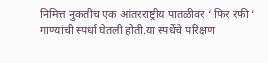निमित्त नुकतीच एक आंतरराष्ट्रीय पातळीवर ‘ फिर रफी ‘ गाण्यांची स्पर्धा घेतली होती.या स्पर्धेचे परिक्षण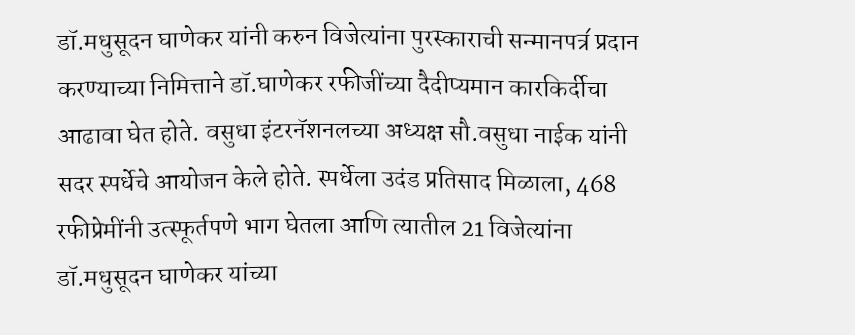डॉ.मधुसूदन घाणेकर यांनी करुन विजेत्यांना पुरस्काराची सन्मानपत्र॔ प्रदान करण्याच्या निमित्ताने डॉ.घाणेकर रफीजींच्या दैदीप्यमान कारकिर्दीचा आढावा घेत होते. वसुधा इंटरनॅशनलच्या अध्यक्ष सौ.वसुधा नाईक यांनी सदर स्पर्धेचे आयोजन केले होते. स्पर्धेला उदंड प्रतिसाद मिळाला, 468 रफीप्रेमींनी उत्स्फूर्तपणे भाग घेतला आणि त्यातील 21 विजेत्यांना डॉ.मधुसूदन घाणेकर यांच्या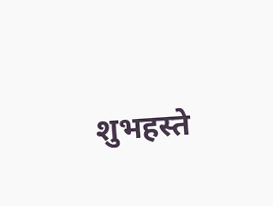शुभहस्ते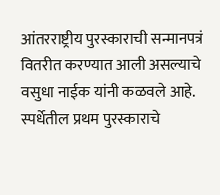आंतरराष्ट्रीय पुरस्काराची सन्मानपत्रं वितरीत करण्यात आली असल्याचे वसुधा नाईक यांनी कळवले आहे.
स्पर्धेतील प्रथम पुरस्काराचे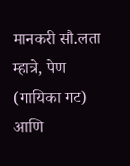मानकरी सौ.लता म्हात्रे, पेण (गायिका गट) आणि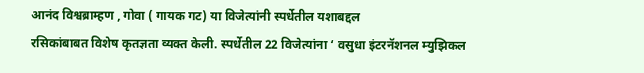आनंद विश्वब्राम्हण , गोवा ( गायक गट) या विजेत्यांनी स्पर्धेतील यशाबद्दल
रसिकांबाबत विशेष कृतज्ञता व्यक्त केली. स्पर्धेतील 22 विजेत्यांना ‘ वसुधा इंटरनॅशनल म्युझिकल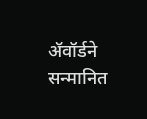ॲवॉर्डने
सन्मानित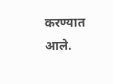करण्यात आले.